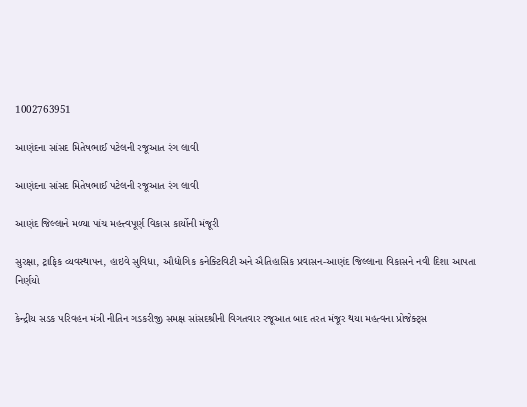1002763951

આણંદના સાંસદ મિતેષભાઈ પટેલની રજૂઆત રંગ લાવી

આણંદના સાંસદ મિતેષભાઈ પટેલની રજૂઆત રંગ લાવી

આણંદ જિલ્લાને મળ્યા પાંચ મહત્ત્વપૂર્ણ વિકાસ કાર્યોની મંજૂરી

સુરક્ષા, ટ્રાફિક વ્યવસ્થાપન, હાઇવે સુવિધા, ઔદ્યોગિક કનેક્ટિવિટી અને ઐતિહાસિક પ્રવાસન-આણંદ જિલ્લાના વિકાસને નવી દિશા આપતા નિર્ણયો

કેન્દ્રીય સડક પરિવહન મંત્રી નીતિન ગડકરીજી સમક્ષ સાંસદશ્રીની વિગતવાર રજૂઆત બાદ તરત મંજૂર થયા મહત્વના પ્રોજેક્ટ્સ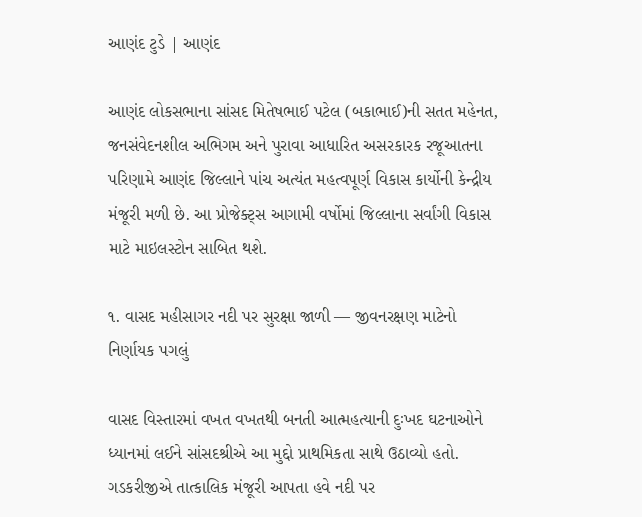આણંદ ટુડે | આણંદ

આણંદ લોકસભાના સાંસદ મિતેષભાઈ પટેલ (બકાભાઈ)ની સતત મહેનત, જનસંવેદનશીલ અભિગમ અને પુરાવા આધારિત અસરકારક રજૂઆતના પરિણામે આણંદ જિલ્લાને પાંચ અત્યંત મહત્વપૂર્ણ વિકાસ કાર્યોની કેન્દ્રીય મંજૂરી મળી છે. આ પ્રોજેક્ટ્સ આગામી વર્ષોમાં જિલ્લાના સર્વાંગી વિકાસ માટે માઇલસ્ટોન સાબિત થશે.

૧. વાસદ મહીસાગર નદી પર સુરક્ષા જાળી — જીવનરક્ષણ માટેનો નિર્ણાયક પગલું

વાસદ વિસ્તારમાં વખત વખતથી બનતી આત્મહત્યાની દુઃખદ ઘટનાઓને ધ્યાનમાં લઈને સાંસદશ્રીએ આ મુદ્દો પ્રાથમિકતા સાથે ઉઠાવ્યો હતો. ગડકરીજીએ તાત્કાલિક મંજૂરી આપતા હવે નદી પર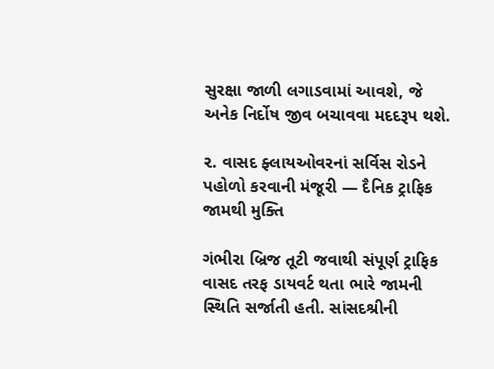સુરક્ષા જાળી લગાડવામાં આવશે, જે અનેક નિર્દોષ જીવ બચાવવા મદદરૂપ થશે.

૨. વાસદ ફ્લાયઓવરનાં સર્વિસ રોડને પહોળો કરવાની મંજૂરી — દૈનિક ટ્રાફિક જામથી મુક્તિ

ગંભીરા બ્રિજ તૂટી જવાથી સંપૂર્ણ ટ્રાફિક વાસદ તરફ ડાયવર્ટ થતા ભારે જામની સ્થિતિ સર્જાતી હતી. સાંસદશ્રીની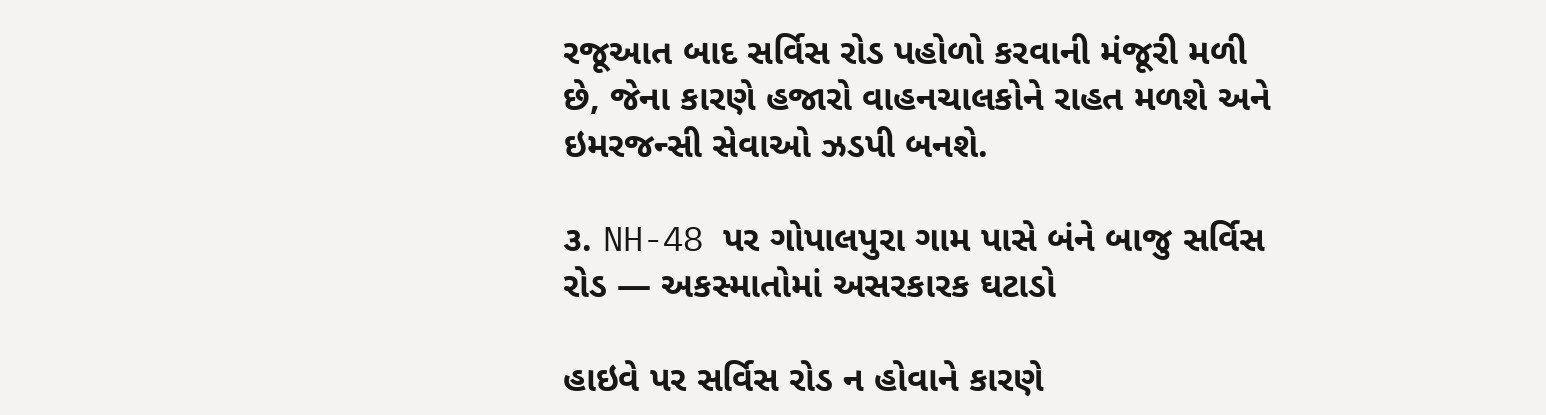રજૂઆત બાદ સર્વિસ રોડ પહોળો કરવાની મંજૂરી મળી છે, જેના કારણે હજારો વાહનચાલકોને રાહત મળશે અને ઇમરજન્સી સેવાઓ ઝડપી બનશે.

૩. NH-48 પર ગોપાલપુરા ગામ પાસે બંને બાજુ સર્વિસ રોડ — અકસ્માતોમાં અસરકારક ઘટાડો

હાઇવે પર સર્વિસ રોડ ન હોવાને કારણે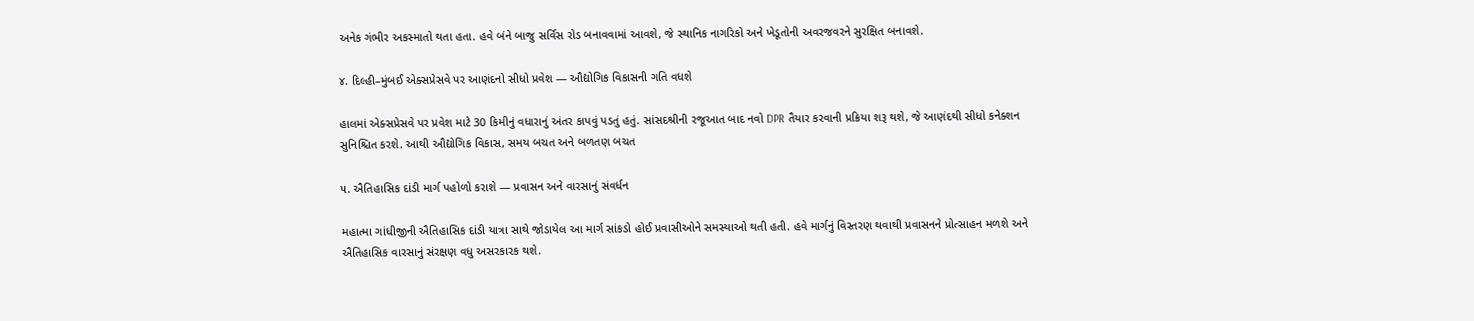અનેક ગંભીર અકસ્માતો થતા હતા. હવે બંને બાજુ સર્વિસ રોડ બનાવવામાં આવશે, જે સ્થાનિક નાગરિકો અને ખેડૂતોની અવરજવરને સુરક્ષિત બનાવશે.

૪. દિલ્હી–મુંબઈ એક્સપ્રેસવે પર આણંદનો સીધો પ્રવેશ — ઔદ્યોગિક વિકાસની ગતિ વધશે

હાલમાં એક્સપ્રેસવે પર પ્રવેશ માટે 30 કિમીનું વધારાનું અંતર કાપવું પડતું હતું. સાંસદશ્રીની રજૂઆત બાદ નવો DPR તૈયાર કરવાની પ્રક્રિયા શરૂ થશે, જે આણંદથી સીધો કનેક્શન સુનિશ્ચિત કરશે. આથી ઔદ્યોગિક વિકાસ, સમય બચત અને બળતણ બચત

૫. ઐતિહાસિક દાંડી માર્ગ પહોળો કરાશે — પ્રવાસન અને વારસાનું સંવર્ધન

મહાત્મા ગાંધીજીની ઐતિહાસિક દાંડી યાત્રા સાથે જોડાયેલ આ માર્ગ સાંકડો હોઈ પ્રવાસીઓને સમસ્યાઓ થતી હતી. હવે માર્ગનું વિસ્તરણ થવાથી પ્રવાસનને પ્રોત્સાહન મળશે અને ઐતિહાસિક વારસાનું સંરક્ષણ વધુ અસરકારક થશે.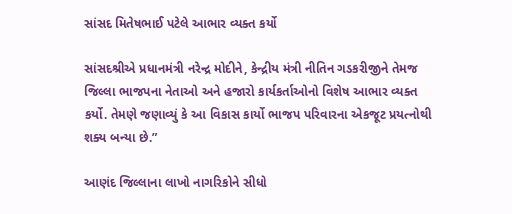સાંસદ મિતેષભાઈ પટેલે આભાર વ્યક્ત કર્યો

સાંસદશ્રીએ પ્રધાનમંત્રી નરેન્દ્ર મોદીને, કેન્દ્રીય મંત્રી નીતિન ગડકરીજીને તેમજ જિલ્લા ભાજપના નેતાઓ અને હજારો કાર્યકર્તાઓનો વિશેષ આભાર વ્યક્ત કર્યો. તેમણે જણાવ્યું કે આ વિકાસ કાર્યો ભાજપ પરિવારના એકજૂટ પ્રયત્નોથી શક્ય બન્યા છે.”

આણંદ જિલ્લાના લાખો નાગરિકોને સીધો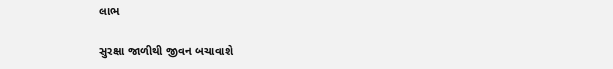લાભ

સુરક્ષા જાળીથી જીવન બચાવાશે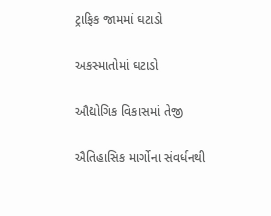ટ્રાફિક જામમાં ઘટાડો

અકસ્માતોમાં ઘટાડો

ઔદ્યોગિક વિકાસમાં તેજી

ઐતિહાસિક માર્ગોના સંવર્ધનથી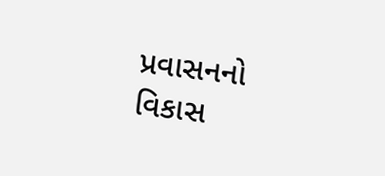પ્રવાસનનો વિકાસ